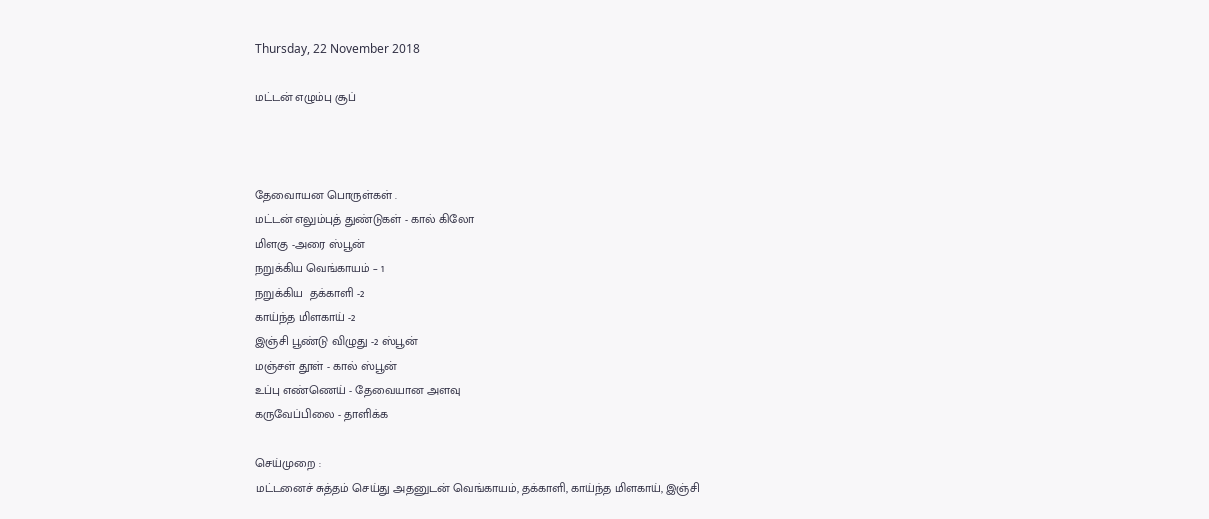Thursday, 22 November 2018

மட்டன் எழும்பு சூப்



தேவைாயன பொருள்கள் .
மட்டன் எலும்புத் துண்டுகள் - கால் ‌கிலோ
மிளகு -அரை ஸ்பூன்
நறுக்கிய வெங்காயம் – 1
நறுக்கிய  தக்காளி -2
காய்ந்த மிளகாய் -2
இஞ்சி பூண்டு விழுது -2 ஸ்பூன்
மஞ்சள் தூள் - கால் ஸ்பூன்
உப்பு எண்ணெய் - தேவையான அளவு
கருவேப்பிலை - தாளிக்க

செய்முறை :
மட்டனைச் சுத்தம் செய்து அதனுடன் வெங்காயம், தக்காளி, காய்ந்த மிளகாய், இஞ்சி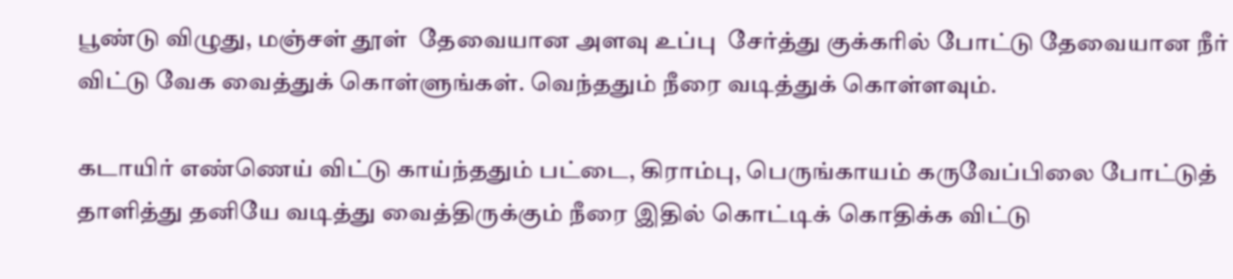பூண்டு விழுது, மஞ்சள் தூள்  தேவையான அளவு உப்பு  சேர்த்து குக்கரில் போட்டு தேவையான நீர் விட்டு வேக வைத்துக் கொள்ளுங்கள். வெந்ததும் நீரை வடித்துக் கொள்ளவும்.

கடாயிர் எண்ணெய் விட்டு காய்ந்ததும் பட்டை, கிராம்பு, பெருங்காயம் கருவேப்பிலை போட்டுத் தாளித்து தனியே வடித்து வைத்திருக்கும் நீரை இதில் கொட்டிக் கொதிக்க விட்டு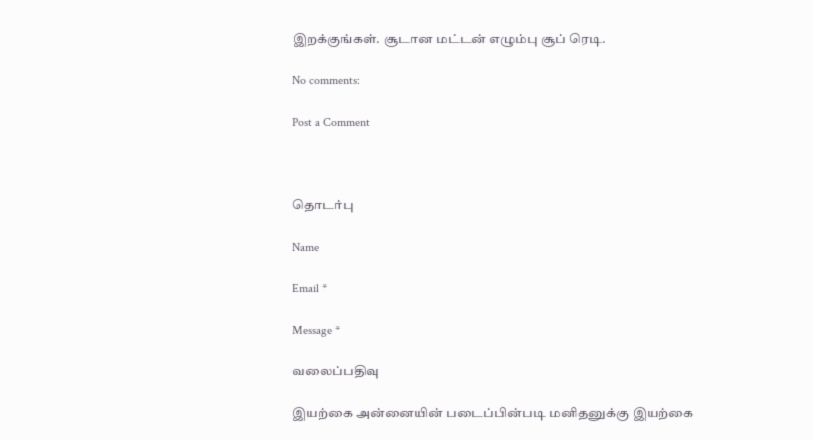இறக்குங்கள். சூடான மட்டன் எழும்பு சூப் ரெடி.

No comments:

Post a Comment



தொடர்பு

Name

Email *

Message *

வலைப்பதிவு

இயற்கை அன்னையின் படைப்பின்படி மனிதனுக்கு இயற்கை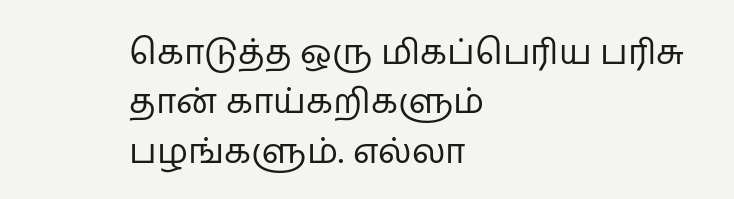கொடுத்த ஒரு மிகப்பெரிய பரிசு தான் காய்கறிகளும் பழங்களும். எல்லா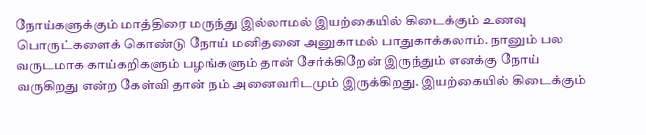நோய்களுக்கும் மாத்திரை மருந்து இல்லாமல் இயற்கையில் கிடைக்கும் உணவு பொருட்களைக் கொண்டு நோய் மனிதனை அனுகாமல் பாதுகாக்கலாம். நானும் பல வருடமாக காய்கறிகளும் பழங்களும் தான் சேர்க்கிறேன் இருந்தும் எனக்கு நோய் வருகிறது என்ற கேள்வி தான் நம் அனைவரிடமும் இருக்கிறது. இயற்கையில் கிடைக்கும்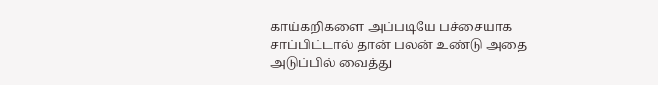காய்கறிகளை அப்படியே பச்சையாக சாப்பிட்டால் தான் பலன் உண்டு அதை அடுப்பில் வைத்து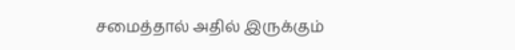சமைத்தால் அதில் இருக்கும்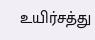உயிர்சத்து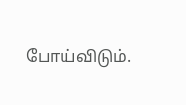போய்விடும்.